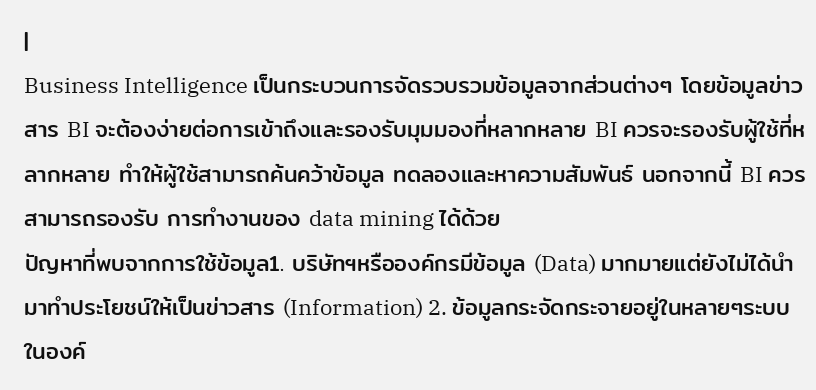|
Business Intelligence เป็นกระบวนการจัดรวบรวมข้อมูลจากส่วนต่างๆ โดยข้อมูลข่าวสาร BI จะต้องง่ายต่อการเข้าถึงและรองรับมุมมองที่หลากหลาย BI ควรจะรองรับผู้ใช้ที่หลากหลาย ทำให้ผู้ใช้สามารถค้นคว้าข้อมูล ทดลองและหาความสัมพันธ์ นอกจากนี้ BI ควรสามารถรองรับ การทำงานของ data mining ได้ด้วย
ปัญหาที่พบจากการใช้ข้อมูล1. บริษัทฯหรือองค์กรมีข้อมูล (Data) มากมายแต่ยังไม่ได้นำมาทำประโยชน์ให้เป็นข่าวสาร (Information) 2. ข้อมูลกระจัดกระจายอยู่ในหลายๆระบบในองค์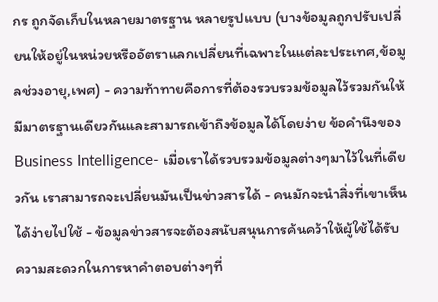กร ถูกจัดเก็บในหลายมาตรฐาน หลายรูปแบบ (บางข้อมูลถูกปรับเปลี่ยนให้อยู่ในหน่วยหรืออัตราแลกเปลี่ยนที่เฉพาะในแต่ละประเทศ,ข้อมูลช่วงอายุ,เพศ) - ความท้าทายคือการที่ต้องรวบรวมข้อมูลไว้รวมกันให้มีมาตรฐานเดียวกันและสามารถเข้าถึงข้อมูลได้โดยง่าย ข้อคำนึงของ Business Intelligence- เมื่อเราได้รวบรวมข้อมูลต่างๆมาไว้ในที่เดียวกัน เราสามารถจะเปลี่ยนมันเป็นข่าวสารได้ - คนมักจะนำสิ่งที่เขาเห็นได้ง่ายไปใช้ - ข้อมูลข่าวสารจะต้องสนับสนุนการค้นคว้าให้ผู้ใช้ได้รับความสะดวกในการหาคำตอบต่างๆที่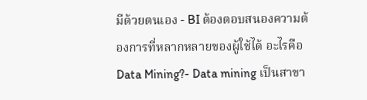มีด้วยตนเอง - BI ต้องตอบสนองความต้องการที่หลากหลายของผู้ใช้ได้ อะไรคือ Data Mining?- Data mining เป็นสาขา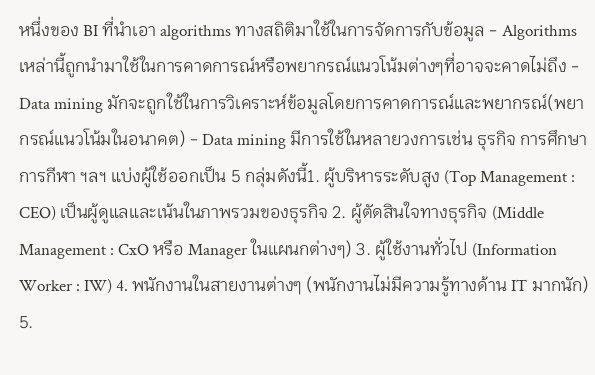หนึ่งของ BI ที่นำเอา algorithms ทางสถิติมาใช้ในการจัดการกับข้อมูล - Algorithms เหล่านี้ถูกนำมาใช้ในการคาดการณ์หรือพยากรณ์แนวโน้มต่างๆที่อาจจะคาดไม่ถึง - Data mining มักจะถูกใช้ในการวิเคราะห์ข้อมูลโดยการคาดการณ์และพยากรณ์(พยากรณ์แนวโน้มในอนาคต) - Data mining มีการใช้ในหลายวงการเช่น ธุรกิจ การศึกษา การกีฬา ฯลฯ แบ่งผู้ใช้ออกเป็น 5 กลุ่มดังนี้1. ผู้บริหารระดับสูง (Top Management : CEO) เป็นผู้ดูแลและเน้นในภาพรวมของธุรกิจ 2. ผู้ตัดสินใจทางธุรกิจ (Middle Management : CxO หรือ Manager ในแผนกต่างๆ) 3. ผู้ใช้งานทั่วไป (Information Worker : IW) 4. พนักงานในสายงานต่างๆ (พนักงานไม่มีความรู้ทางด้าน IT มากนัก) 5.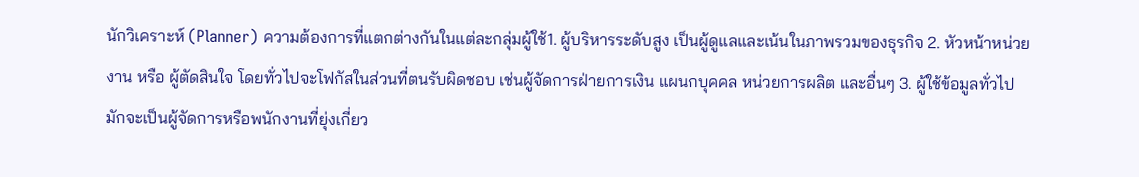นักวิเคราะห์ (Planner) ความต้องการที่แตกต่างกันในแต่ละกลุ่มผู้ใช้1. ผู้บริหารระดับสูง เป็นผู้ดูแลและเน้นในภาพรวมของธุรกิจ 2. หัวหน้าหน่วยงาน หรือ ผู้ตัดสินใจ โดยทั่วไปจะโฟกัสในส่วนที่ตนรับผิดชอบ เช่นผู้จัดการฝ่ายการเงิน แผนกบุคคล หน่วยการผลิต และอื่นๆ 3. ผู้ใช้ข้อมูลทั่วไป มักจะเป็นผู้จัดการหรือพนักงานที่ยุ่งเกี่ยว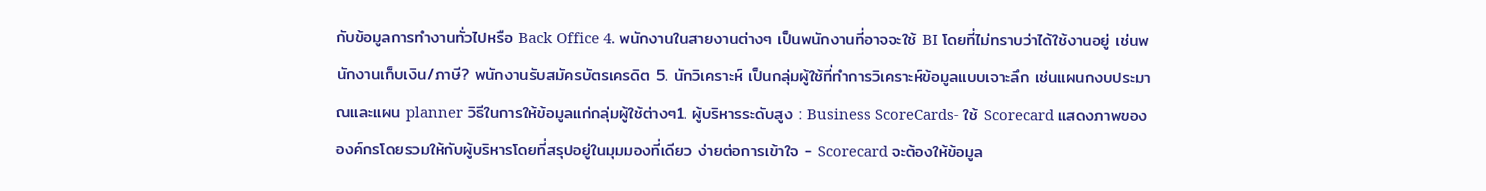กับข้อมูลการทำงานทั่วไปหรือ Back Office 4. พนักงานในสายงานต่างๆ เป็นพนักงานที่อาจจะใช้ BI โดยที่ไม่ทราบว่าได้ใช้งานอยู่ เช่นพนักงานเก็บเงิน/ภาษี? พนักงานรับสมัครบัตรเครดิต 5. นักวิเคราะห์ เป็นกลุ่มผู้ใช้ที่ทำการวิเคราะห์ข้อมูลแบบเจาะลึก เช่นแผนกงบประมาณและแผน planner วิธีในการให้ข้อมูลแก่กลุ่มผู้ใช้ต่างๆ1. ผู้บริหารระดับสูง : Business ScoreCards- ใช้ Scorecard แสดงภาพขององค์กรโดยรวมให้กับผู้บริหารโดยที่สรุปอยู่ในมุมมองที่เดียว ง่ายต่อการเข้าใจ - Scorecard จะต้องให้ข้อมูล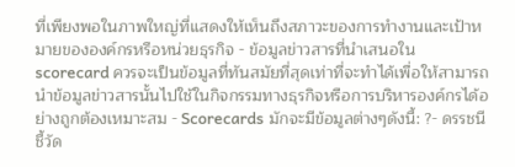ที่เพียงพอในภาพใหญ่ที่แสดงให้เห็นถึงสภาวะของการทำงานและเป้าหมายขององค์กรหรือหน่วยธุรกิจ - ข้อมูลข่าวสารที่นำเสนอใน scorecard ควรจะเป็นข้อมูลที่ทันสมัยที่สุดเท่าที่จะทำได้เพื่อให้สามารถนำข้อมูลข่าวสารนั้นไปใช้ในกิจกรรมทางธุรกิจหรือการบริหารองค์กรได้อย่างถูกต้องเหมาะสม - Scorecards มักจะมีข้อมูลต่างๆดังนี้: ?- ดรรชนีชี้วัด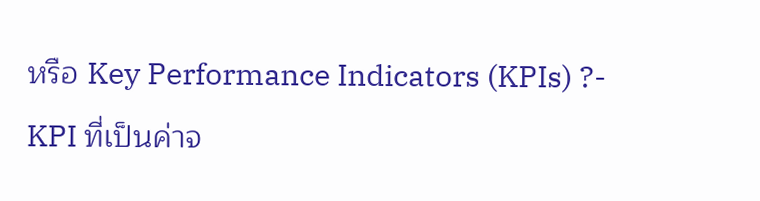หรือ Key Performance Indicators (KPIs) ?- KPI ที่เป็นค่าจ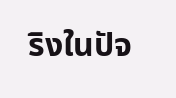ริงในปัจ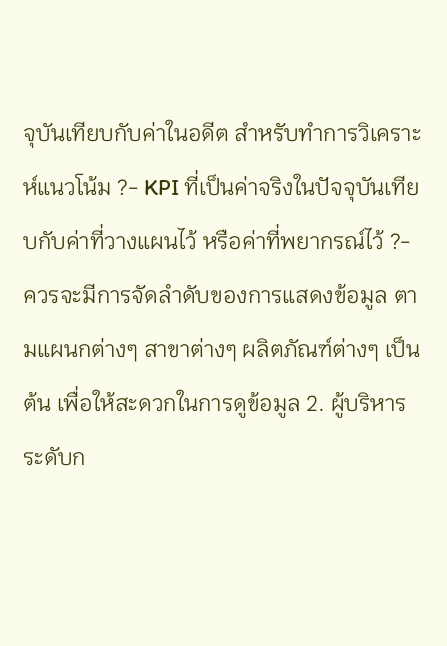จุบันเทียบกับค่าในอดีต สำหรับทำการวิเคราะห์แนวโน้ม ?- KPI ที่เป็นค่าจริงในปัจจุบันเทียบกับค่าที่วางแผนไว้ หรือค่าที่พยากรณ์ไว้ ?- ควรจะมีการจัดลำดับของการแสดงข้อมูล ตามแผนกต่างๆ สาขาต่างๆ ผลิตภัณฑ์ต่างๆ เป็นต้น เพื่อให้สะดวกในการดูข้อมูล 2. ผู้บริหารระดับก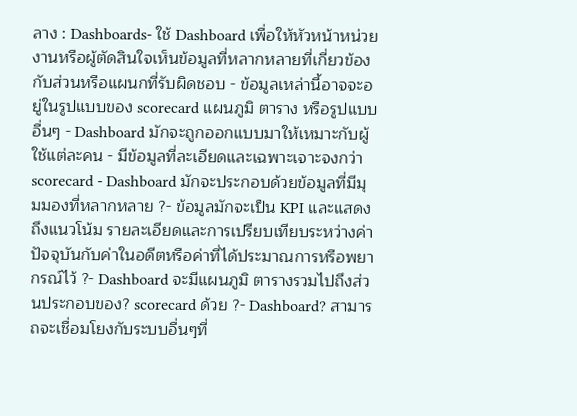ลาง : Dashboards- ใช้ Dashboard เพื่อให้หัวหน้าหน่วยงานหรือผู้ตัดสินใจเห็นข้อมูลที่หลากหลายที่เกี่ยวข้องกับส่วนหรือแผนกที่รับผิดชอบ - ข้อมูลเหล่านี้อาจจะอยู่ในรูปแบบของ scorecard แผนภูมิ ตาราง หรือรูปแบบอื่นๆ - Dashboard มักจะถูกออกแบบมาให้เหมาะกับผู้ใช้แต่ละคน - มีข้อมูลที่ละเอียดและเฉพาะเจาะจงกว่า scorecard - Dashboard มักจะประกอบด้วยข้อมูลที่มีมุมมองที่หลากหลาย ?- ข้อมูลมักจะเป็น KPI และแสดงถึงแนวโน้ม รายละเอียดและการเปรียบเทียบระหว่างค่าปัจจุบันกับค่าในอดีตหรือค่าที่ได้ประมาณการหรือพยากรณ์ไว้ ?- Dashboard จะมีแผนภูมิ ตารางรวมไปถึงส่วนประกอบของ? scorecard ด้วย ?- Dashboard? สามารถจะเชื่อมโยงกับระบบอื่นๆที่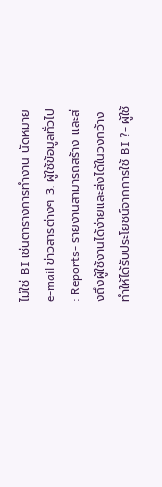ไม่ใช่ BI เช่นตารางการทำงาน นัดหมาย e-mail ข่าวสารต่างๆ 3. ผู้ใช้ข้อมูลทั่วไป : Reports- รายงานสามารถสร้าง และส่งถึงผู้ใช้งานได้ง่ายและส่งได้ในวงกว้างทำให้ได้รับประโยชน์จากการใช้ BI ?- ผู้ใช้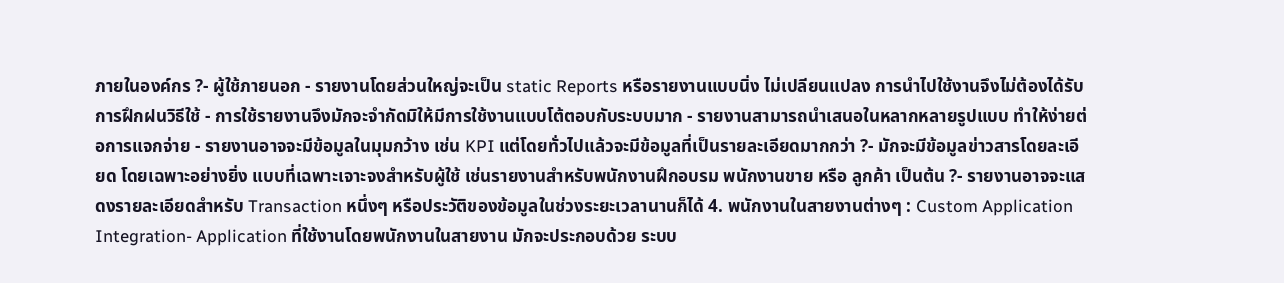ภายในองค์กร ?- ผู้ใช้ภายนอก - รายงานโดยส่วนใหญ่จะเป็น static Reports หรือรายงานแบบนิ่ง ไม่เปลียนแปลง การนำไปใช้งานจึงไม่ต้องได้รับการฝึกฝนวิธีใช้ - การใช้รายงานจึงมักจะจำกัดมิให้มีการใช้งานแบบโต้ตอบกับระบบมาก - รายงานสามารถนำเสนอในหลากหลายรูปแบบ ทำให้ง่ายต่อการแจกจ่าย - รายงานอาจจะมีข้อมูลในมุมกว้าง เช่น KPI แต่โดยทั่วไปแล้วจะมีข้อมูลที่เป็นรายละเอียดมากกว่า ?- มักจะมีข้อมูลข่าวสารโดยละเอียด โดยเฉพาะอย่างยิ่ง แบบที่เฉพาะเจาะจงสำหรับผู้ใช้ เช่นรายงานสำหรับพนักงานฝึกอบรม พนักงานขาย หรือ ลูกค้า เป็นต้น ?- รายงานอาจจะแสดงรายละเอียดสำหรับ Transaction หนึ่งๆ หรือประวัติของข้อมูลในช่วงระยะเวลานานก็ได้ 4. พนักงานในสายงานต่างๆ : Custom Application Integration- Application ที่ใช้งานโดยพนักงานในสายงาน มักจะประกอบด้วย ระบบ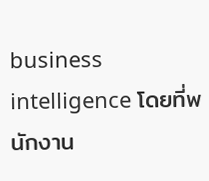business intelligence โดยที่พนักงาน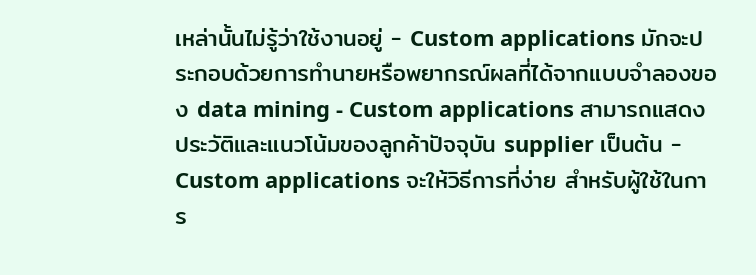เหล่านั้นไม่รู้ว่าใช้งานอยู่ - Custom applications มักจะประกอบด้วยการทำนายหรือพยากรณ์ผลที่ได้จากแบบจำลองของ data mining - Custom applications สามารถแสดงประวัติและแนวโน้มของลูกค้าปัจจุบัน supplier เป็นต้น - Custom applications จะให้วิธีการที่ง่าย สำหรับผู้ใช้ในการ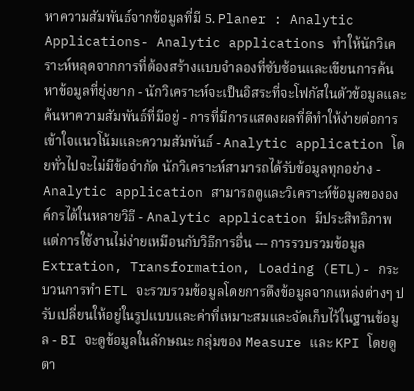หาความสัมพันธ์จากข้อมูลที่มี 5. Planer : Analytic Applications- Analytic applications ทำให้นักวิเคราะห์หลุดจากการที่ต้องสร้างแบบจำลองที่ซับซ้อนและเขียนการค้นหาข้อมูลที่ยุ่งยาก - นักวิเคราะห์จะเป็นอิสระที่จะโฟกัสในตัวข้อมูลและค้นหาความสัมพันธ์ที่มีอยู่ - การที่มีการแสดงผลที่ดีทำให้ง่ายต่อการเข้าใจแนวโน้มและความสัมพันธ์ - Analytic application โดยทั่วไปจะไม่มีข้อจำกัด นักวิเคราะห์สามารถได้รับข้อมูลทุกอย่าง - Analytic application สามารถดูและวิเคราะห์ข้อมูลขององค์กรได้ในหลายวิธี - Analytic application มีประสิทธิภาพแต่การใช้งานไม่ง่ายเหมือนกับวิธีการอื่น --- การรวบรวมข้อมูล Extration, Transformation, Loading (ETL)- กระบวนการทำ ETL จะรวบรวมข้อมูลโดยการดึงข้อมูลจากแหล่งต่างๆ ปรับเปลี่ยนให้อยู่ในรูปแบบและค่าที่เหมาะสมและจัดเก็บไว้ในฐานข้อมูล - BI จะดูข้อมูลในลักษณะ กลุ่มของ Measure และ KPI โดยดูตา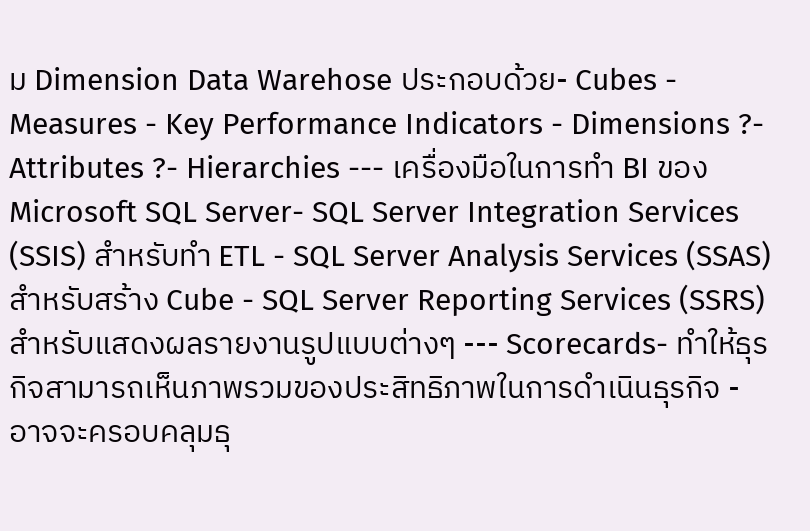ม Dimension Data Warehose ประกอบด้วย- Cubes - Measures - Key Performance Indicators - Dimensions ?- Attributes ?- Hierarchies --- เครื่องมือในการทำ BI ของ Microsoft SQL Server- SQL Server Integration Services (SSIS) สำหรับทำ ETL - SQL Server Analysis Services (SSAS) สำหรับสร้าง Cube - SQL Server Reporting Services (SSRS) สำหรับแสดงผลรายงานรูปแบบต่างๆ --- Scorecards- ทำให้ธุรกิจสามารถเห็นภาพรวมของประสิทธิภาพในการดำเนินธุรกิจ - อาจจะครอบคลุมธุ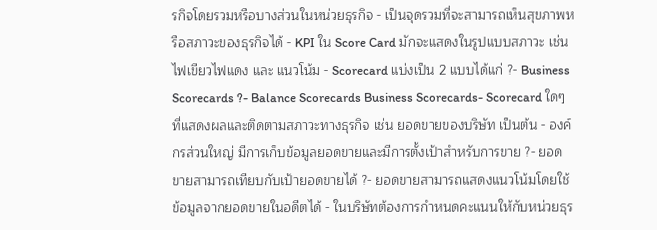รกิจโดยรวมหรือบางส่วนในหน่วยธุรกิจ - เป็นจุดรวมที่จะสามารถเห็นสุขภาพหรือสภาวะของธุรกิจได้ - KPI ใน Score Card มักจะแสดงในรูปแบบสภาวะ เช่นไฟเขียวไฟแดง และ แนวโน้ม - Scorecard แบ่งเป็น 2 แบบได้แก่ ?- Business Scorecards ?- Balance Scorecards Business Scorecards- Scorecard ใดๆที่แสดงผลและติดตามสภาวะทางธุรกิจ เช่น ยอดขายของบริษัท เป็นต้น - องค์กรส่วนใหญ่ มีการเก็บข้อมูลยอดขายและมีการตั้งเป้าสำหรับการขาย ?- ยอดขายสามารถเทียบกับเป้ายอดขายได้ ?- ยอดขายสามารถแสดงแนวโน้มโดยใช้ข้อมูลจากยอดขายในอดีตได้ - ในบริษัทต้องการกำหนดคะแนนให้กับหน่วยธุร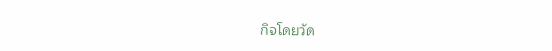กิจโดยวัด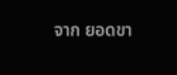จาก ยอดขา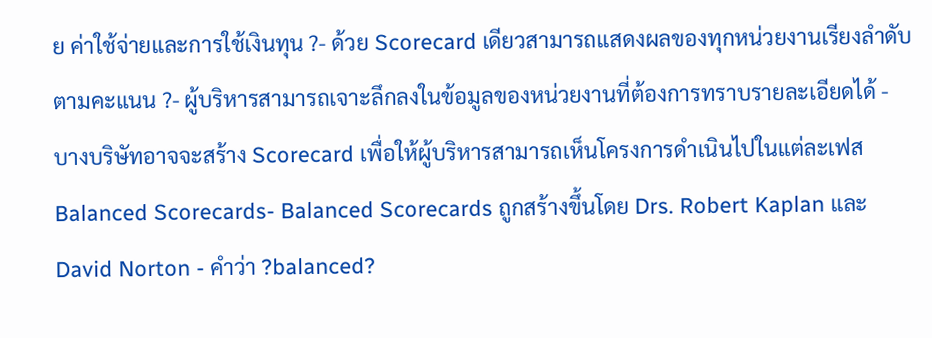ย ค่าใช้จ่ายและการใช้เงินทุน ?- ด้วย Scorecard เดียวสามารถแสดงผลของทุกหน่วยงานเรียงลำดับตามคะแนน ?- ผู้บริหารสามารถเจาะลึกลงในข้อมูลของหน่วยงานที่ต้องการทราบรายละเอียดได้ - บางบริษัทอาจจะสร้าง Scorecard เพื่อให้ผู้บริหารสามารถเห็นโครงการดำเนินไปในแต่ละเฟส Balanced Scorecards- Balanced Scorecards ถูกสร้างขึ้นโดย Drs. Robert Kaplan และ David Norton - คำว่า ?balanced?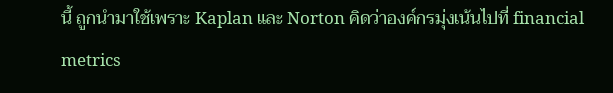นี้ ถูกนำมาใช้เพราะ Kaplan และ Norton คิดว่าองค์กรมุ่งเน้นไปที่ financial metrics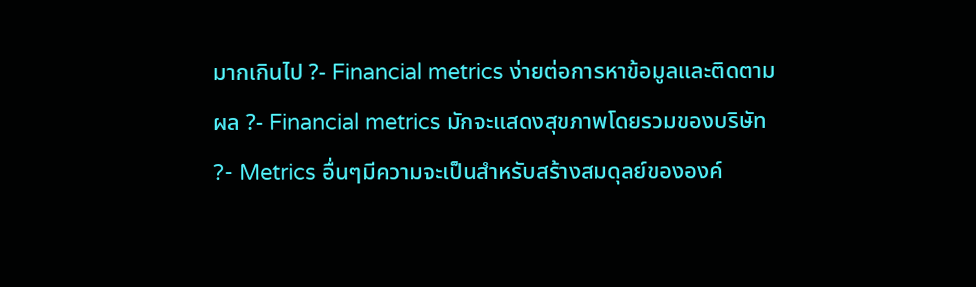มากเกินไป ?- Financial metrics ง่ายต่อการหาข้อมูลและติดตามผล ?- Financial metrics มักจะแสดงสุขภาพโดยรวมของบริษัท ?- Metrics อื่นๆมีความจะเป็นสำหรับสร้างสมดุลย์ขององค์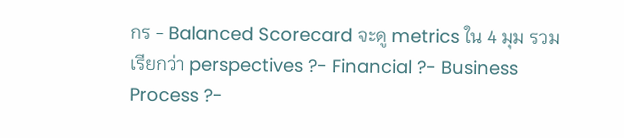กร - Balanced Scorecard จะดู metrics ใน 4 มุม รวมเรียกว่า perspectives ?- Financial ?- Business Process ?-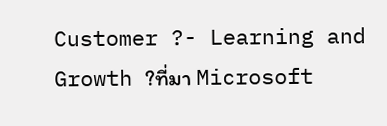Customer ?- Learning and Growth ?ที่มา Microsoft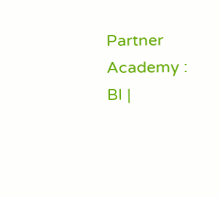Partner Academy : BI |